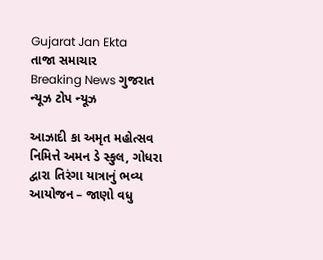Gujarat Jan Ekta
તાજા સમાચાર
Breaking News ગુજરાત ન્યૂઝ ટોપ ન્યૂઝ

આઝાદી કા અમૃત મહોત્સવ નિમિત્તે અમન ડે સ્કુલ, ગોધરા દ્વારા તિરંગા યાત્રાનું ભવ્ય આયોજન – જાણો વધુ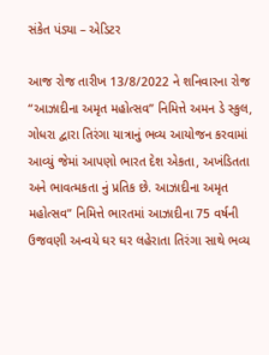સંકેત પંડ્યા – એડિટર

આજ રોજ તારીખ 13/8/2022 ને શનિવારના રોજ “આઝાદીના અમૃત મહોત્સવ” નિમિત્તે અમન ડે સ્કુલ, ગોધરા દ્વારા તિરંગા યાત્રાનું ભવ્ય આયોજન કરવામાં આવ્યું જેમાં આપણો ભારત દેશ એકતા, અખંડિતતા અને ભાવત્મકતા નું પ્રતિક છે. આઝાદીના અમૃત મહોત્સવ” નિમિત્તે ભારતમાં આઝાદીના 75 વર્ષની ઉજવણી અન્વયે ઘર ઘર લહેરાતા તિરંગા સાથે ભવ્ય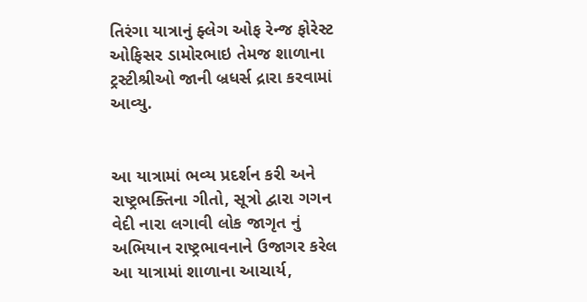તિરંગા યાત્રાનું ફ્લેગ ઓફ રેન્જ ફોરેસ્ટ ઓફિસર ડામોરભાઇ તેમજ શાળાના ટ્રસ્ટીશ્રીઓ જાની બ્રધર્સ દ્રારા કરવામાં આવ્યુ.


આ યાત્રામાં ભવ્ય પ્રદર્શન કરી અને રાષ્ટ્રભક્તિના ગીતો, સૂત્રો દ્વારા ગગન વેદી નારા લગાવી લોક જાગૃત નું અભિયાન રાષ્ટ્રભાવનાને ઉજાગર કરેલ આ યાત્રામાં શાળાના આચાર્ય,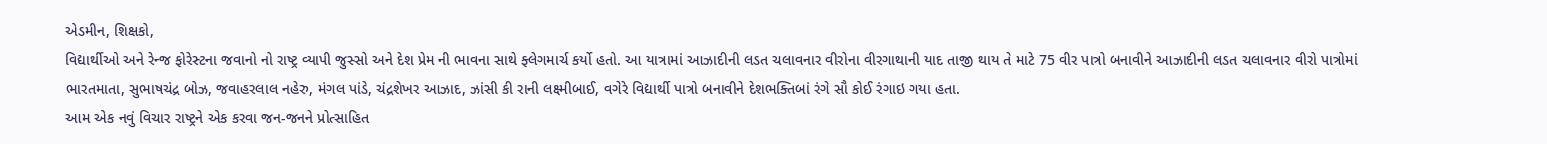એડમીન, શિક્ષકો,
વિદ્યાર્થીઓ અને રેન્જ ફોરેસ્ટના જવાનો નો રાષ્ટ્ર વ્યાપી જુસ્સો અને દેશ પ્રેમ ની ભાવના સાથે ફ્લેગમાર્ચ કર્યો હતો. આ યાત્રામાં આઝાદીની લડત ચલાવનાર વીરોના વીરગાથાની યાદ તાજી થાય તે માટે 75 વીર પાત્રો બનાવીને આઝાદીની લડત ચલાવનાર વીરો પાત્રોમાં ભારતમાતા, સુભાષચંદ્ર બોઝ, જવાહરલાલ નહેરુ, મંગલ પાંડે, ચંદ્રશેખર આઝાદ, ઝાંસી કી રાની લક્ષ્મીબાઈ, વગેરે વિદ્યાર્થી પાત્રો બનાવીને દેશભક્તિબાં રંગે સૌ કોઈ રંગાઇ ગયા હતા.
આમ એક નવું વિચાર રાષ્ટ્રને એક કરવા જન-જનને પ્રોત્સાહિત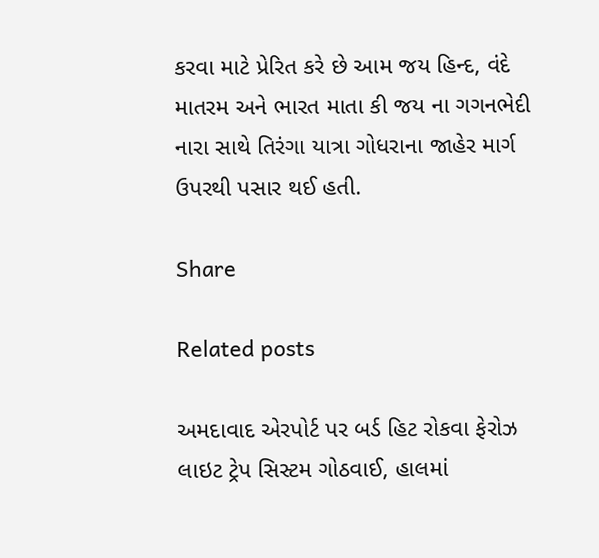કરવા માટે પ્રેરિત કરે છે આમ જય હિન્દ, વંદે માતરમ અને ભારત માતા કી જય ના ગગનભેદી નારા સાથે તિરંગા યાત્રા ગોધરાના જાહેર માર્ગ ઉપરથી પસાર થઈ હતી.

Share

Related posts

અમદાવાદ એરપોર્ટ પર બર્ડ હિટ રોકવા ફેરોઝ લાઇટ ટ્રેપ સિસ્ટમ ગોઠવાઈ, હાલમાં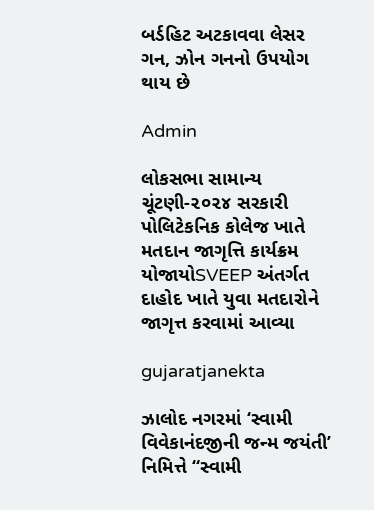બર્ડહિટ અટકાવવા લેસર ગન, ઝોન ગનનો ઉપયોગ થાય છે

Admin

લોકસભા સામાન્ય ચૂંટણી-૨૦૨૪ સરકારી પોલિટેકનિક કોલેજ ખાતે મતદાન જાગૃત્તિ કાર્યક્રમ યોજાયોSVEEP અંતર્ગત દાહોદ ખાતે યુવા મતદારોને જાગૃત્ત કરવામાં આવ્યા

gujaratjanekta

ઝાલોદ નગરમાં ‘સ્વામી વિવેકાનંદજીની જન્મ જયંતી’ નિમિત્તે “સ્વામી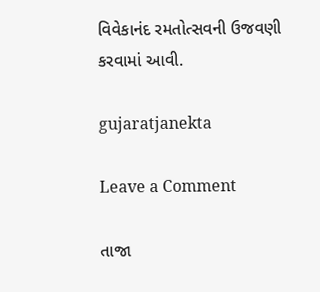વિવેકાનંદ રમતોત્સવની ઉજવણી કરવામાં આવી.

gujaratjanekta

Leave a Comment

તાજા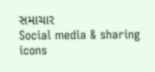સમાચાર
Social media & sharing icons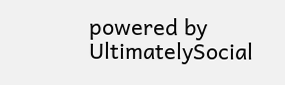powered by UltimatelySocial